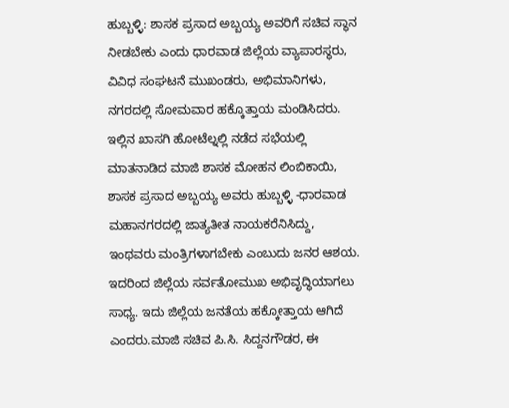ಹುಬ್ಬಳ್ಳಿ: ಶಾಸಕ ಪ್ರಸಾದ ಅಬ್ಬಯ್ಯ ಅವರಿಗೆ ಸಚಿವ ಸ್ಥಾನ ನೀಡಬೇಕು ಎಂದು ಧಾರವಾಡ ಜಿಲ್ಲೆಯ ವ್ಯಾಪಾರಸ್ಥರು, ವಿವಿಧ ಸಂಘಟನೆ ಮುಖಂಡರು, ಅಭಿಮಾನಿಗಳು, ನಗರದಲ್ಲಿ ಸೋಮವಾರ ಹಕ್ಕೊತ್ತಾಯ ಮಂಡಿಸಿದರು.
ಇಲ್ಲಿನ ಖಾಸಗಿ ಹೋಟೆಲ್ನಲ್ಲಿ ನಡೆದ ಸಭೆಯಲ್ಲಿ ಮಾತನಾಡಿದ ಮಾಜಿ ಶಾಸಕ ಮೋಹನ ಲಿಂಬಿಕಾಯಿ, ಶಾಸಕ ಪ್ರಸಾದ ಅಬ್ಬಯ್ಯ ಅವರು ಹುಬ್ಬಳ್ಳಿ -ಧಾರವಾಡ ಮಹಾನಗರದಲ್ಲಿ ಜಾತ್ಯತೀತ ನಾಯಕರೆನಿಸಿದ್ದು, ಇಂಥವರು ಮಂತ್ರಿಗಳಾಗಬೇಕು ಎಂಬುದು ಜನರ ಆಶಯ. ಇದರಿಂದ ಜಿಲ್ಲೆಯ ಸರ್ವತೋಮುಖ ಅಭಿವೃದ್ಧಿಯಾಗಲು ಸಾಧ್ಯ. ಇದು ಜಿಲ್ಲೆಯ ಜನತೆಯ ಹಕ್ಕೋತ್ತಾಯ ಆಗಿದೆ ಎಂದರು.ಮಾಜಿ ಸಚಿವ ಪಿ.ಸಿ. ಸಿದ್ದನಗೌಡರ, ಈ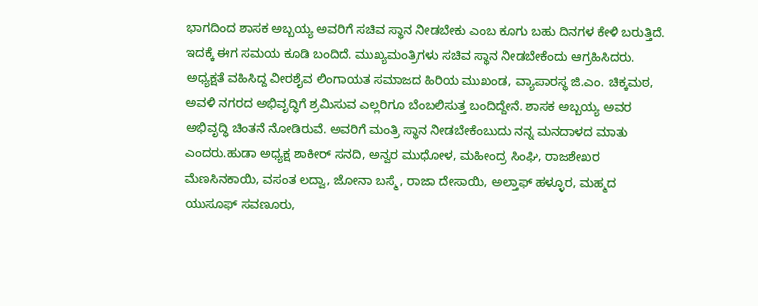ಭಾಗದಿಂದ ಶಾಸಕ ಅಬ್ಬಯ್ಯ ಅವರಿಗೆ ಸಚಿವ ಸ್ಥಾನ ನೀಡಬೇಕು ಎಂಬ ಕೂಗು ಬಹು ದಿನಗಳ ಕೇಳಿ ಬರುತ್ತಿದೆ. ಇದಕ್ಕೆ ಈಗ ಸಮಯ ಕೂಡಿ ಬಂದಿದೆ. ಮುಖ್ಯಮಂತ್ರಿಗಳು ಸಚಿವ ಸ್ಥಾನ ನೀಡಬೇಕೆಂದು ಆಗ್ರಹಿಸಿದರು.
ಅಧ್ಯಕ್ಷತೆ ವಹಿಸಿದ್ದ ವೀರಶೈವ ಲಿಂಗಾಯತ ಸಮಾಜದ ಹಿರಿಯ ಮುಖಂಡ, ವ್ಯಾಪಾರಸ್ಥ ಜಿ.ಎಂ. ಚಿಕ್ಕಮಠ, ಅವಳಿ ನಗರದ ಅಭಿವೃದ್ಧಿಗೆ ಶ್ರಮಿಸುವ ಎಲ್ಲರಿಗೂ ಬೆಂಬಲಿಸುತ್ತ ಬಂದಿದ್ದೇನೆ. ಶಾಸಕ ಅಬ್ಬಯ್ಯ ಅವರ ಅಭಿವೃದ್ಧಿ ಚಿಂತನೆ ನೋಡಿರುವೆ. ಅವರಿಗೆ ಮಂತ್ರಿ ಸ್ಥಾನ ನೀಡಬೇಕೆಂಬುದು ನನ್ನ ಮನದಾಳದ ಮಾತು ಎಂದರು.ಹುಡಾ ಅಧ್ಯಕ್ಷ ಶಾಕೀರ್ ಸನದಿ, ಅನ್ವರ ಮುಧೋಳ, ಮಹೀಂದ್ರ ಸಿಂಘಿ, ರಾಜಶೇಖರ ಮೆಣಸಿನಕಾಯಿ, ವಸಂತ ಲದ್ವಾ, ಜೋನಾ ಬಸ್ಮೆ, ರಾಜಾ ದೇಸಾಯಿ, ಅಲ್ತಾಫ್ ಹಳ್ಳೂರ, ಮಹ್ಮದ ಯುಸೂಫ್ ಸವಣೂರು,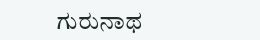ಗುರುನಾಥ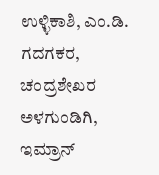ಉಳ್ಳಿಕಾಶಿ, ಎಂ.ಡಿ. ಗದಗಕರ, ಚಂದ್ರಶೇಖರ ಅಳಗುಂಡಿಗಿ, ಇಮ್ರಾನ್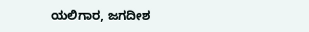ಯಲಿಗಾರ, ಜಗದೀಶ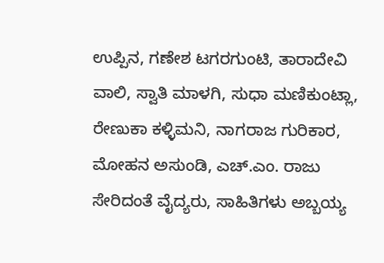ಉಪ್ಪಿನ, ಗಣೇಶ ಟಗರಗುಂಟಿ, ತಾರಾದೇವಿ ವಾಲಿ, ಸ್ವಾತಿ ಮಾಳಗಿ, ಸುಧಾ ಮಣಿಕುಂಟ್ಲಾ, ರೇಣುಕಾ ಕಳ್ಳಿಮನಿ, ನಾಗರಾಜ ಗುರಿಕಾರ, ಮೋಹನ ಅಸುಂಡಿ, ಎಚ್.ಎಂ. ರಾಜು ಸೇರಿದಂತೆ ವೈದ್ಯರು, ಸಾಹಿತಿಗಳು ಅಬ್ಬಯ್ಯ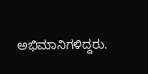ಅಭಿಮಾನಿಗಳಿದ್ದರು.